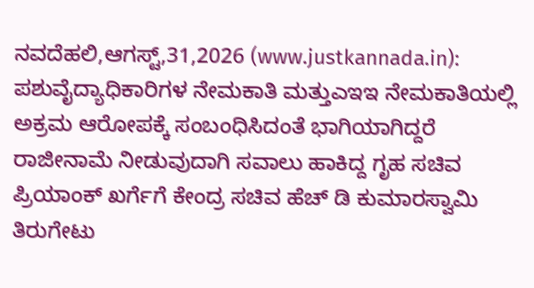ನವದೆಹಲಿ,ಆಗಸ್ಟ್,31,2026 (www.justkannada.in): ಪಶುವೈದ್ಯಾಧಿಕಾರಿಗಳ ನೇಮಕಾತಿ ಮತ್ತುಎಇಇ ನೇಮಕಾತಿಯಲ್ಲಿ ಅಕ್ರಮ ಆರೋಪಕ್ಕೆ ಸಂಬಂಧಿಸಿದಂತೆ ಭಾಗಿಯಾಗಿದ್ದರೆ ರಾಜೀನಾಮೆ ನೀಡುವುದಾಗಿ ಸವಾಲು ಹಾಕಿದ್ದ ಗೃಹ ಸಚಿವ ಪ್ರಿಯಾಂಕ್ ಖರ್ಗೆಗೆ ಕೇಂದ್ರ ಸಚಿವ ಹೆಚ್ ಡಿ ಕುಮಾರಸ್ವಾಮಿ ತಿರುಗೇಟು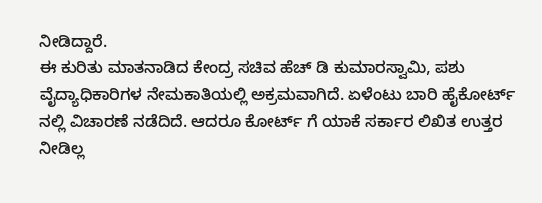ನೀಡಿದ್ದಾರೆ.
ಈ ಕುರಿತು ಮಾತನಾಡಿದ ಕೇಂದ್ರ ಸಚಿವ ಹೆಚ್ ಡಿ ಕುಮಾರಸ್ವಾಮಿ, ಪಶು ವೈದ್ಯಾಧಿಕಾರಿಗಳ ನೇಮಕಾತಿಯಲ್ಲಿ ಅಕ್ರಮವಾಗಿದೆ. ಏಳೆಂಟು ಬಾರಿ ಹೈಕೋರ್ಟ್ ನಲ್ಲಿ ವಿಚಾರಣೆ ನಡೆದಿದೆ. ಆದರೂ ಕೋರ್ಟ್ ಗೆ ಯಾಕೆ ಸರ್ಕಾರ ಲಿಖಿತ ಉತ್ತರ ನೀಡಿಲ್ಲ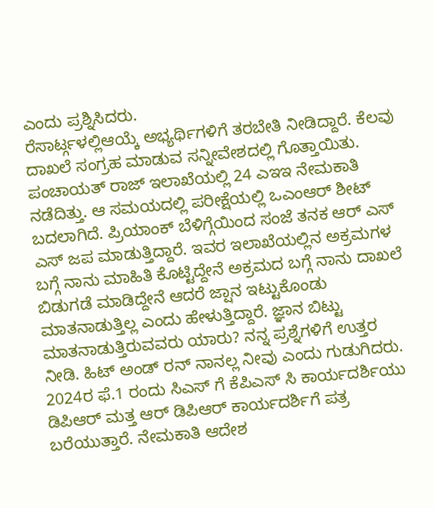ಎಂದು ಪ್ರಶ್ನಿಸಿದರು.
ರೆಸಾರ್ಟ್ಗಳಲ್ಲಿಆಯ್ಕೆ ಅಭ್ಯರ್ಥಿಗಳಿಗೆ ತರಬೇತಿ ನೀಡಿದ್ದಾರೆ. ಕೆಲವು ದಾಖಲೆ ಸಂಗ್ರಹ ಮಾಡುವ ಸನ್ನೀವೇಶದಲ್ಲಿ ಗೊತ್ತಾಯಿತು. ಪಂಚಾಯತ್ ರಾಜ್ ಇಲಾಖೆಯಲ್ಲಿ 24 ಎಇಇ ನೇಮಕಾತಿ ನಡೆದಿತ್ತು. ಆ ಸಮಯದಲ್ಲಿ ಪರೀಕ್ಷೆಯಲ್ಲಿ ಒಎಂಆರ್ ಶೀಟ್ ಬದಲಾಗಿದೆ. ಪ್ರಿಯಾಂಕ್ ಬೆಳಿಗ್ಗೆಯಿಂದ ಸಂಜೆ ತನಕ ಆರ್ ಎಸ್ ಎಸ್ ಜಪ ಮಾಡುತ್ತಿದ್ದಾರೆ. ಇವರ ಇಲಾಖೆಯಲ್ಲಿನ ಅಕ್ರಮಗಳ ಬಗ್ಗೆ ನಾನು ಮಾಹಿತಿ ಕೊಟ್ಟಿದ್ದೇನೆ ಅಕ್ರಮದ ಬಗ್ಗೆ ನಾನು ದಾಖಲೆ ಬಿಡುಗಡೆ ಮಾಡಿದ್ದೇನೆ ಆದರೆ ಜ್ಷಾನ ಇಟ್ಟುಕೊಂಡು ಮಾತನಾಡುತ್ತಿಲ್ಲ ಎಂದು ಹೇಳುತ್ತಿದ್ದಾರೆ. ಜ್ಞಾನ ಬಿಟ್ಟು ಮಾತನಾಡುತ್ತಿರುವವರು ಯಾರು? ನನ್ನ ಪ್ರಶ್ನೆಗಳಿಗೆ ಉತ್ತರ ನೀಡಿ. ಹಿಟ್ ಅಂಡ್ ರನ್ ನಾನಲ್ಲ ನೀವು ಎಂದು ಗುಡುಗಿದರು.
2024ರ ಫೆ.1 ರಂದು ಸಿಎಸ್ ಗೆ ಕೆಪಿಎಸ್ ಸಿ ಕಾರ್ಯದರ್ಶಿಯು ಡಿಪಿಆರ್ ಮತ್ತ ಆರ್ ಡಿಪಿಆರ್ ಕಾರ್ಯದರ್ಶಿಗೆ ಪತ್ರ ಬರೆಯುತ್ತಾರೆ. ನೇಮಕಾತಿ ಆದೇಶ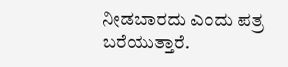ನೀಡಬಾರದು ಎಂದು ಪತ್ರ ಬರೆಯುತ್ತಾರೆ.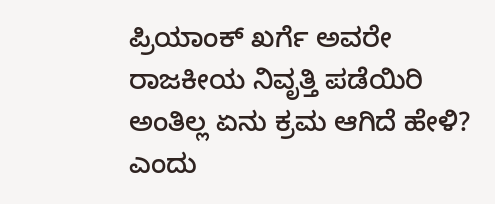ಪ್ರಿಯಾಂಕ್ ಖರ್ಗೆ ಅವರೇ ರಾಜಕೀಯ ನಿವೃತ್ತಿ ಪಡೆಯಿರಿ ಅಂತಿಲ್ಲ ಏನು ಕ್ರಮ ಆಗಿದೆ ಹೇಳಿ? ಎಂದು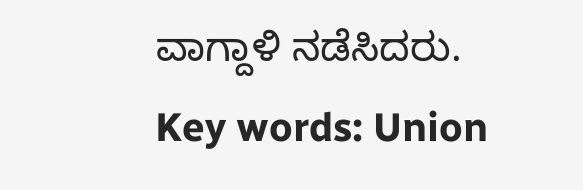ವಾಗ್ದಾಳಿ ನಡೆಸಿದರು.
Key words: Union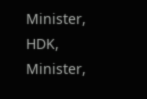Minister, HDK, Minister,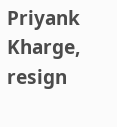Priyank Kharge, resign